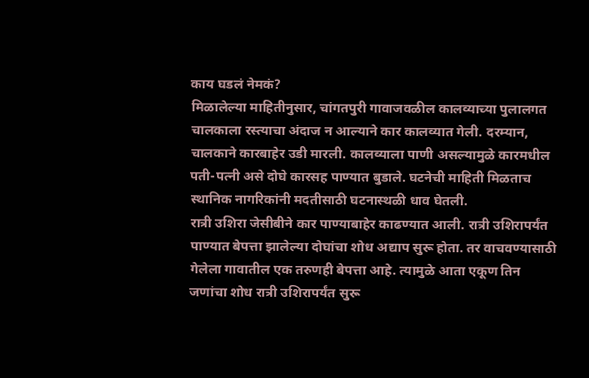काय घडलं नेमकं?
मिळालेल्या माहितीनुसार, चांगतपुरी गावाजवळील कालव्याच्या पुलालगत चालकाला रस्त्याचा अंदाज न आल्याने कार कालव्यात गेली. दरम्यान, चालकाने कारबाहेर उडी मारली. कालव्याला पाणी असल्यामुळे कारमधील पती-पत्नी असे दोघे कारसह पाण्यात बुडाले. घटनेची माहिती मिळताच स्थानिक नागरिकांनी मदतीसाठी घटनास्थळी धाव घेतली.
रात्री उशिरा जेसीबीने कार पाण्याबाहेर काढण्यात आली. रात्री उशिरापर्यंत पाण्यात बेपत्ता झालेल्या दोघांचा शोध अद्याप सुरू होता. तर वाचवण्यासाठी गेलेला गावातील एक तरुणही बेपत्ता आहे. त्यामुळे आता एकूण तिन जणांचा शोध रात्री उशिरापर्यंत सुरू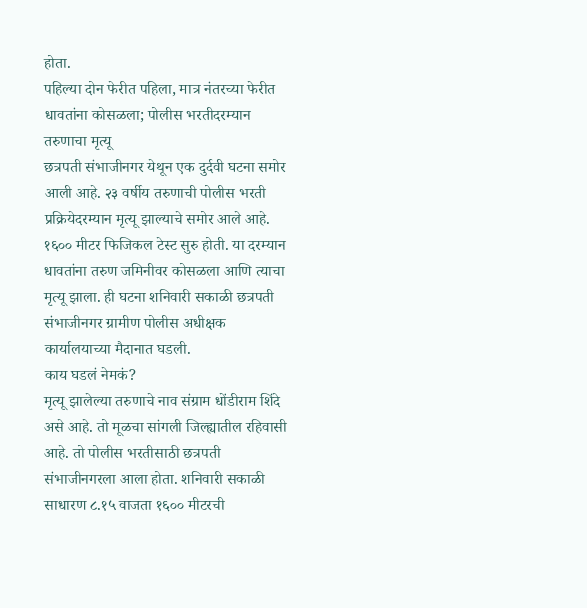होता.
पहिल्या दोन फेरीत पहिला, मात्र नंतरच्या फेरीत धावतांना कोसळला; पोलीस भरतीदरम्यान तरुणाचा मृत्यू
छत्रपती संभाजीनगर येथून एक दुर्दवी घटना समोर आली आहे. २३ वर्षीय तरुणाची पोलीस भरती प्रक्रियेदरम्यान मृत्यू झाल्याचे समोर आले आहे. १६०० मीटर फिजिकल टेस्ट सुरु होती. या दरम्यान धावतांना तरुण जमिनीवर कोसळला आणि त्याचा मृत्यू झाला. ही घटना शनिवारी सकाळी छत्रपती संभाजीनगर ग्रामीण पोलीस अधीक्षक कार्यालयाच्या मैदानात घडली.
काय घडलं नेमकं?
मृत्यू झालेल्या तरुणाचे नाव संग्राम धोंडीराम शिंदे असे आहे. तो मूळचा सांगली जिल्ह्यातील रहिवासी आहे. तो पोलीस भरतीसाठी छत्रपती संभाजीनगरला आला होता. शनिवारी सकाळी साधारण ८.१५ वाजता १६०० मीटरची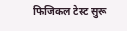फिजिकल टेस्ट सुरू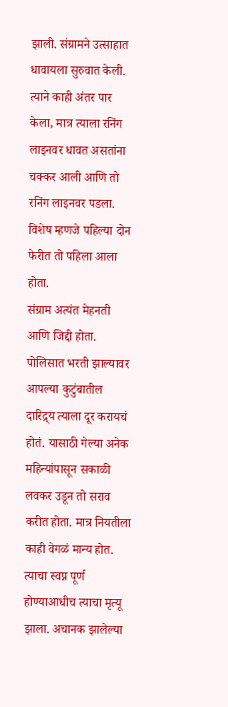झाली. संग्रामने उत्साहात धावायला सुरुवात केली. त्याने काही अंतर पार केला, मात्र त्याला रनिंग लाइनवर धावत असतांना चक्कर आली आणि तो रनिंग लाइनवर पडला. विशेष म्हणजे पहिल्या दोन फेरीत तो पहिला आला होता.
संग्राम अत्यंत मेहनती आणि जिद्दी होता. पोलिसात भरती झाल्यावर आपल्या कुटुंबातील दारिद्र्य त्याला दूर करायचं होतं. यासाठी गेल्या अनेक महिन्यांपासून सकाळी लवकर उडून तो सराव करीत होता. मात्र नियतीला काही वेगळं मान्य होत. त्याचा स्वप्न पूर्ण होण्याआधीच त्याचा मृत्यू झाला. अचानक झालेल्या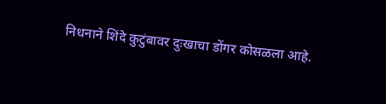निधनाने शिंदे कुटुंबावर दुःखाचा डोंगर कोसळला आहे.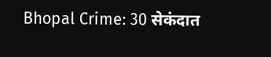Bhopal Crime: 30 सेकंदात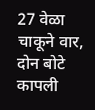27 वेळा चाकूने वार, दोन बोटे कापली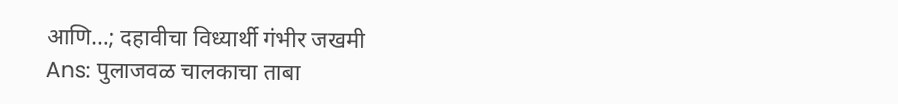आणि…; दहावीचा विध्यार्थी गंभीर जखमी
Ans: पुलाजवळ चालकाचा ताबा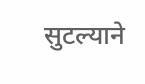सुटल्याने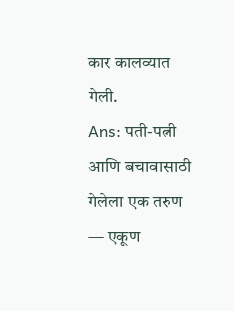कार कालव्यात गेली.
Ans: पती-पत्नी आणि बचावासाठी गेलेला एक तरुण — एकूण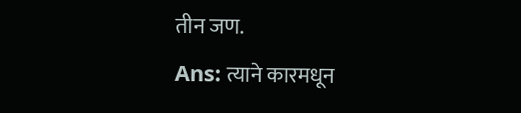तीन जण.
Ans: त्याने कारमधून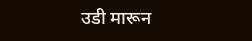उडी मारून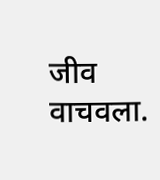जीव वाचवला.